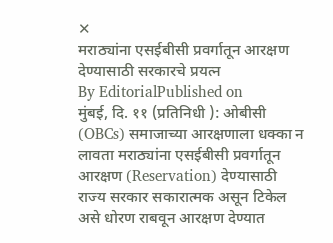✕
मराठ्यांना एसईबीसी प्रवर्गातून आरक्षण देण्यासाठी सरकारचे प्रयत्न
By EditorialPublished on
मुंबई, दि. ११ (प्रतिनिधी ): ओबीसी (OBCs) समाजाच्या आरक्षणाला धक्का न लावता मराठ्यांना एसईबीसी प्रवर्गातून आरक्षण (Reservation) देण्यासाठी राज्य सरकार सकारात्मक असून टिकेल असे धोरण राबवून आरक्षण देण्यात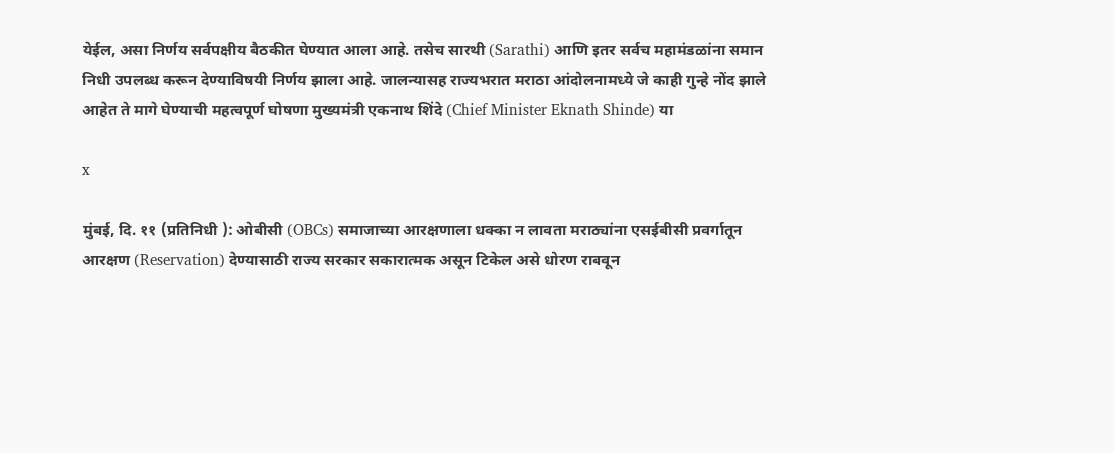येईल, असा निर्णय सर्वपक्षीय बैठकीत घेण्यात आला आहे. तसेच सारथी (Sarathi) आणि इतर सर्वच महामंडळांना समान निधी उपलब्ध करून देण्याविषयी निर्णय झाला आहे. जालन्यासह राज्यभरात मराठा आंदोलनामध्ये जे काही गुन्हे नोंद झाले आहेत ते मागे घेण्याची महत्वपूर्ण घोषणा मुख्यमंत्री एकनाथ शिंदे (Chief Minister Eknath Shinde) या

x

मुंबई, दि. ११ (प्रतिनिधी ): ओबीसी (OBCs) समाजाच्या आरक्षणाला धक्का न लावता मराठ्यांना एसईबीसी प्रवर्गातून आरक्षण (Reservation) देण्यासाठी राज्य सरकार सकारात्मक असून टिकेल असे धोरण राबवून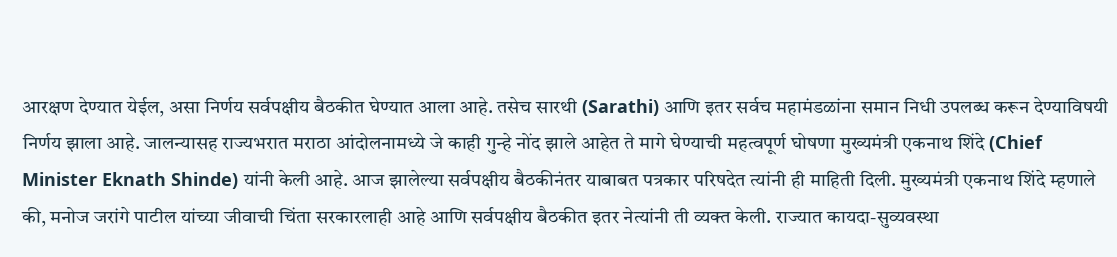आरक्षण देण्यात येईल, असा निर्णय सर्वपक्षीय बैठकीत घेण्यात आला आहे. तसेच सारथी (Sarathi) आणि इतर सर्वच महामंडळांना समान निधी उपलब्ध करून देण्याविषयी निर्णय झाला आहे. जालन्यासह राज्यभरात मराठा आंदोलनामध्ये जे काही गुन्हे नोंद झाले आहेत ते मागे घेण्याची महत्वपूर्ण घोषणा मुख्यमंत्री एकनाथ शिंदे (Chief Minister Eknath Shinde) यांनी केली आहे. आज झालेल्या सर्वपक्षीय बैठकीनंतर याबाबत पत्रकार परिषदेत त्यांनी ही माहिती दिली. मुख्यमंत्री एकनाथ शिंदे म्हणाले की, मनोज जरांगे पाटील यांच्या जीवाची चिंता सरकारलाही आहे आणि सर्वपक्षीय बैठकीत इतर नेत्यांनी ती व्यक्त केली. राज्यात कायदा-सुव्यवस्था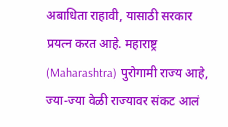अबाधिता राहावी, यासाठी सरकार प्रयत्न करत आहे. महाराष्ट्र (Maharashtra) पुरोगामी राज्य आहे, ज्या-ज्या वेळी राज्यावर संकट आलं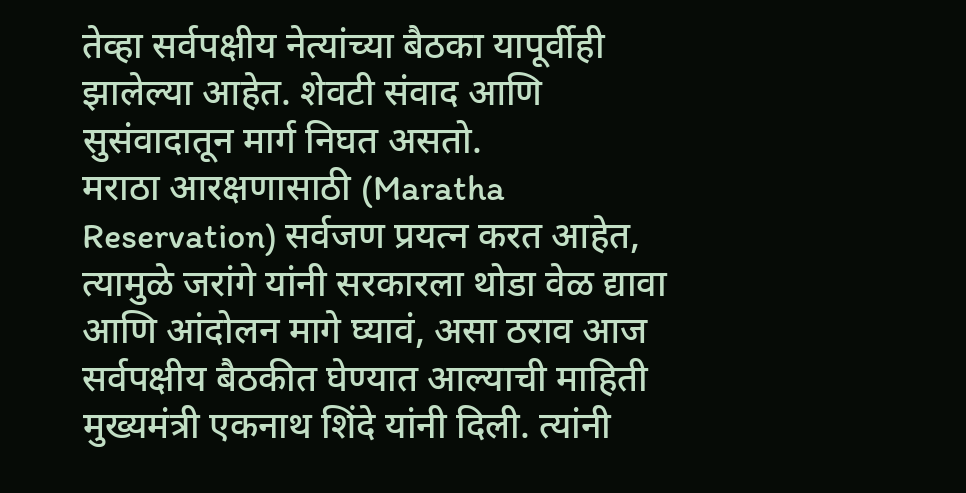तेव्हा सर्वपक्षीय नेत्यांच्या बैठका यापूर्वीही झालेल्या आहेत. शेवटी संवाद आणि सुसंवादातून मार्ग निघत असतो.
मराठा आरक्षणासाठी (Maratha Reservation) सर्वजण प्रयत्न करत आहेत, त्यामुळे जरांगे यांनी सरकारला थोडा वेळ द्यावा आणि आंदोलन मागे घ्यावं, असा ठराव आज सर्वपक्षीय बैठकीत घेण्यात आल्याची माहिती मुख्यमंत्री एकनाथ शिंदे यांनी दिली. त्यांनी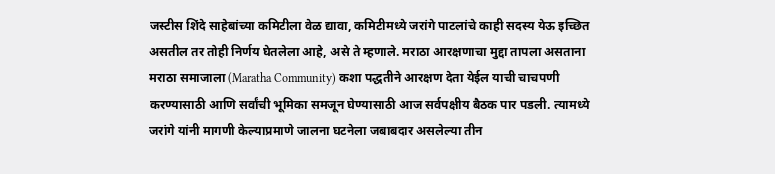जस्टीस शिंदे साहेबांच्या कमिटीला वेळ द्यावा, कमिटीमध्ये जरांगे पाटलांचे काही सदस्य येऊ इच्छित असतील तर तोही निर्णय घेतलेला आहे, असे ते म्हणाले. मराठा आरक्षणाचा मुद्दा तापला असताना मराठा समाजाला (Maratha Community) कशा पद्धतीने आरक्षण देता येईल याची चाचपणी करण्यासाठी आणि सर्वांची भूमिका समजून घेण्यासाठी आज सर्वपक्षीय बैठक पार पडली. त्यामध्ये जरांगे यांनी मागणी केल्याप्रमाणे जालना घटनेला जबाबदार असलेल्या तीन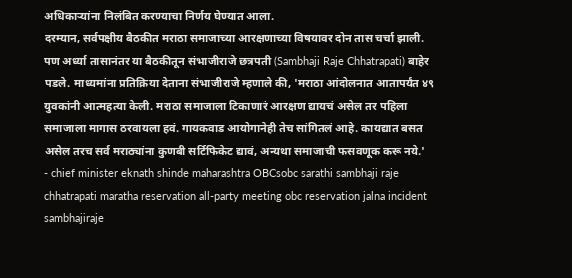अधिकाऱ्यांना निलंबित करण्याचा निर्णय घेण्यात आला.
दरम्यान, सर्वपक्षीय बैठकीत मराठा समाजाच्या आरक्षणाच्या विषयावर दोन तास चर्चा झाली. पण अर्ध्या तासानंतर या बैठकीतून संभाजीराजे छत्रपती (Sambhaji Raje Chhatrapati) बाहेर पडले. माध्यमांना प्रतिक्रिया देताना संभाजीराजे म्हणाले की, 'मराठा आंदोलनात आतापर्यंत ४९ युवकांनी आत्महत्या केली. मराठा समाजाला टिकाणारं आरक्षण द्यायचं असेल तर पहिला समाजाला मागास ठरवायला हवं. गायकवाड आयोगानेही तेच सांगितलं आहे. कायद्यात बसत असेल तरच सर्व मराठ्यांना कुणबी सर्टिफिकेट द्यावं, अन्यथा समाजाची फसवणूक करू नये.'
- chief minister eknath shinde maharashtra OBCsobc sarathi sambhaji raje chhatrapati maratha reservation all-party meeting obc reservation jalna incident sambhajiraje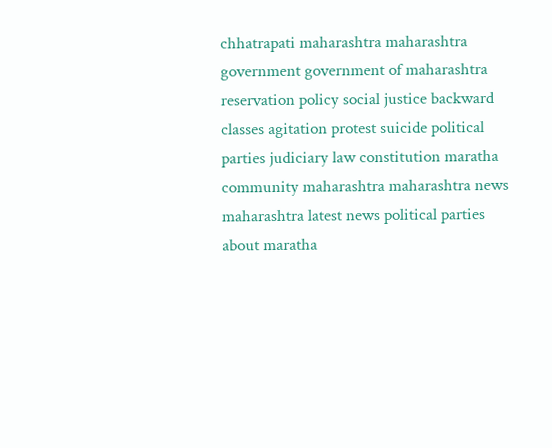chhatrapati maharashtra maharashtra government government of maharashtra reservation policy social justice backward classes agitation protest suicide political parties judiciary law constitution maratha community maharashtra maharashtra news maharashtra latest news political parties about maratha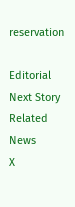reservation

Editorial
Next Story
Related News
X